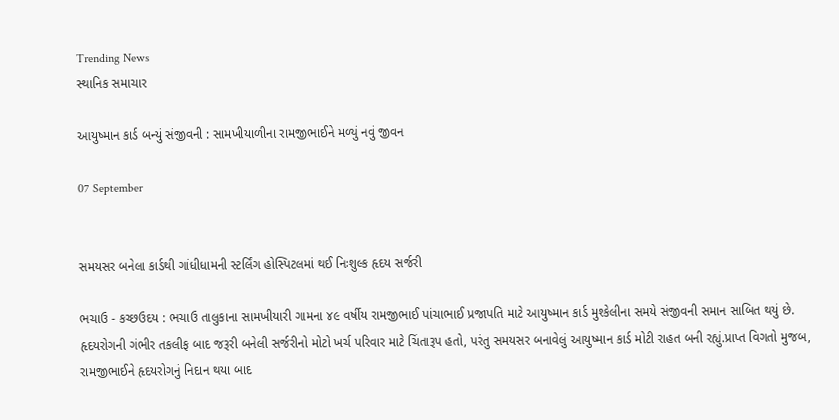Trending News
સ્થાનિક સમાચાર

આયુષ્માન કાર્ડ બન્યું સંજીવની : સામખીયાળીના રામજીભાઈને મળ્યું નવું જીવન

07 September


સમયસર બનેલા કાર્ડથી ગાંધીધામની સ્ટર્લિંગ હોસ્પિટલમાં થઈ નિઃશુલ્ક હૃદય સર્જરી

ભચાઉ - કચ્છઉદય : ભચાઉ તાલુકાના સામખીયારી ગામના ૪૯ વર્ષીય રામજીભાઈ પાંચાભાઈ પ્રજાપતિ માટે આયુષ્માન કાર્ડ મુશ્કેલીના સમયે સંજીવની સમાન સાબિત થયું છે. હૃદયરોગની ગંભીર તકલીફ બાદ જરૂરી બનેલી સર્જરીનો મોટો ખર્ચ પરિવાર માટે ચિંતારૂપ હતો, પરંતુ સમયસર બનાવેલું આયુષ્માન કાર્ડ મોટી રાહત બની રહ્યું.પ્રાપ્ત વિગતો મુજબ, રામજીભાઈને હૃદયરોગનું નિદાન થયા બાદ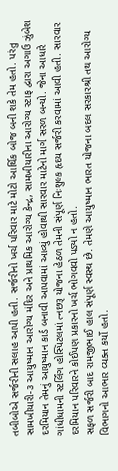તબીબોએ સર્જરીની સલાહ આપી હતી. સર્જરીનો ખર્ચ પરિવાર માટે મોટો આર્થિક બોજ બની શકે તેમ હતો. પરંતુ સામખીયારી-૩ આયુષ્માન આરોગ્ય મંદિર અને પ્રાથમિક આરોગ્ય કેન્દ્ર, સામખીયારીના આરોગ્ય સ્ટાફ દ્વારા અગાઉ ઝુંબેશ દરમિયાન તેમનું આયુષ્માન કાર્ડ બનાવી આપવામાં આવ્યું હોવાથી સારવાર માટેનો માર્ગ સરળ બન્યો. જેના આધારે ગાંધીધામની સ્ટર્લિંગ હોસ્પિટલમાં ત્નછરૂ યોજના હેઠળ તેમની સંપૂર્ણ નિઃશુલ્ક હૃદય સર્જરી કરવામાં આવી હતી. સારવાર દરમિયાન પરિવારને કોઈપણ પ્રકારનો ખર્ચ ભોગવવો પડ્યો ન હતો.
સફળ સર્જરી બાદ રામજીભાઈ હાલ સંપૂર્ણ સ્વસ્થ છે. તેમણે આયુષ્માન ભારત યોજના બદલ સરકારશ્રી તથ આરોગ્ય વિભાગનો આભાર વ્યક્ત કર્યો હતો.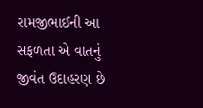રામજીભાઈની આ સફળતા એ વાતનું જીવંત ઉદાહરણ છે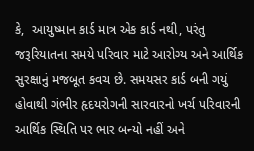કે,  આયુષ્માન કાર્ડ માત્ર એક કાર્ડ નથી, પરંતુ જરૂરિયાતના સમયે પરિવાર માટે આરોગ્ય અને આર્થિક સુરક્ષાનું મજબૂત કવચ છે. સમયસર કાર્ડ બની ગયું હોવાથી ગંભીર હૃદયરોગની સારવારનો ખર્ચ પરિવારની આર્થિક સ્થિતિ પર ભાર બન્યો નહીં અને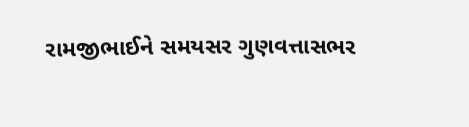રામજીભાઈને સમયસર ગુણવત્તાસભર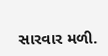સારવાર મળી.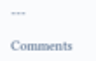---

Comments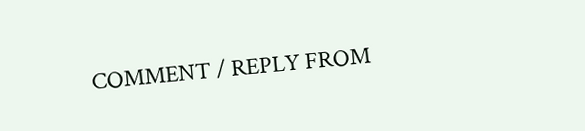COMMENT / REPLY FROM